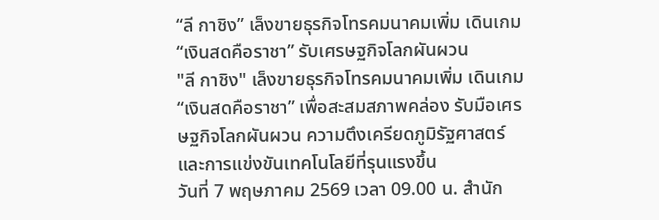“ลี กาชิง” เล็งขายธุรกิจโทรคมนาคมเพิ่ม เดินเกม “เงินสดคือราชา” รับเศรษฐกิจโลกผันผวน
"ลี กาชิง" เล็งขายธุรกิจโทรคมนาคมเพิ่ม เดินเกม “เงินสดคือราชา” เพื่อสะสมสภาพคล่อง รับมือเศรษฐกิจโลกผันผวน ความตึงเครียดภูมิรัฐศาสตร์ และการแข่งขันเทคโนโลยีที่รุนแรงขึ้น
วันที่ 7 พฤษภาคม 2569 เวลา 09.00 น. สำนัก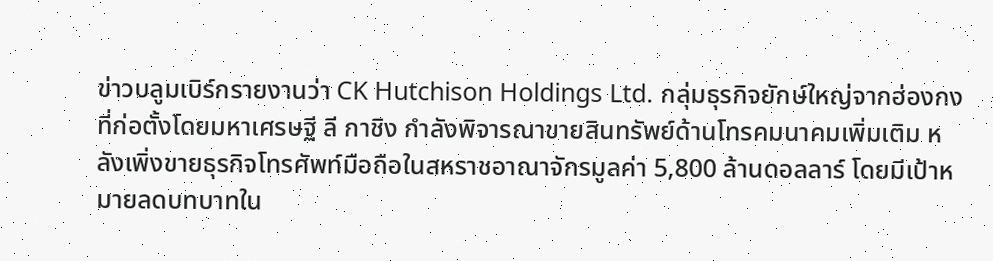ข่าวบลูมเบิร์กรายงานว่า CK Hutchison Holdings Ltd. กลุ่มธุรกิจยักษ์ใหญ่จากฮ่องกงที่ก่อตั้งโดยมหาเศรษฐี ลี กาชิง กำลังพิจารณาขายสินทรัพย์ด้านโทรคมนาคมเพิ่มเติม หลังเพิ่งขายธุรกิจโทรศัพท์มือถือในสหราชอาณาจักรมูลค่า 5,800 ล้านดอลลาร์ โดยมีเป้าหมายลดบทบาทใน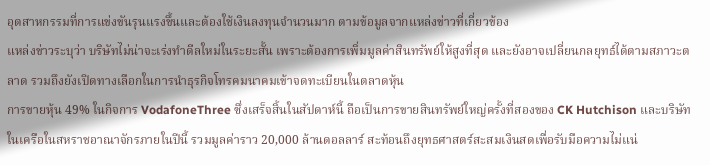อุตสาหกรรมที่การแข่งขันรุนแรงขึ้นและต้องใช้เงินลงทุนจำนวนมาก ตามข้อมูลจากแหล่งข่าวที่เกี่ยวข้อง
แหล่งข่าวระบุว่า บริษัทไม่น่าจะเร่งทำดีลใหม่ในระยะสั้น เพราะต้องการเพิ่มมูลค่าสินทรัพย์ให้สูงที่สุด และยังอาจเปลี่ยนกลยุทธ์ได้ตามสภาวะตลาด รวมถึงยังเปิดทางเลือกในการนำธุรกิจโทรคมนาคมเข้าจดทะเบียนในตลาดหุ้น
การขายหุ้น 49% ในกิจการ VodafoneThree ซึ่งเสร็จสิ้นในสัปดาห์นี้ ถือเป็นการขายสินทรัพย์ใหญ่ครั้งที่สองของ CK Hutchison และบริษัทในเครือในสหราชอาณาจักรภายในปีนี้ รวมมูลค่าราว 20,000 ล้านดอลลาร์ สะท้อนถึงยุทธศาสตร์สะสมเงินสดเพื่อรับมือความไม่แน่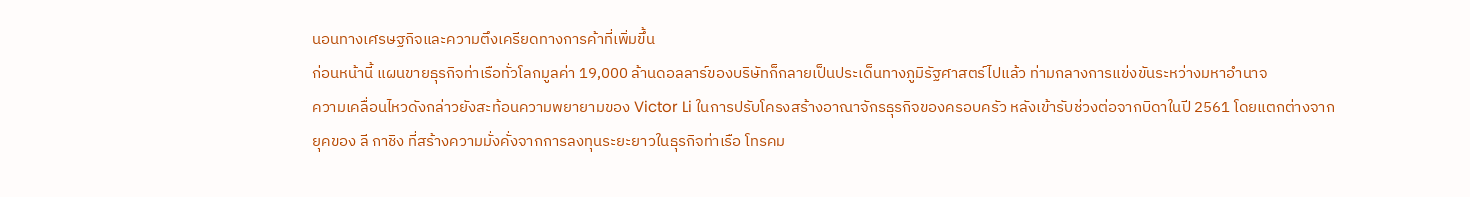นอนทางเศรษฐกิจและความตึงเครียดทางการค้าที่เพิ่มขึ้น
ก่อนหน้านี้ แผนขายธุรกิจท่าเรือทั่วโลกมูลค่า 19,000 ล้านดอลลาร์ของบริษัทก็กลายเป็นประเด็นทางภูมิรัฐศาสตร์ไปแล้ว ท่ามกลางการแข่งขันระหว่างมหาอำนาจ
ความเคลื่อนไหวดังกล่าวยังสะท้อนความพยายามของ Victor Li ในการปรับโครงสร้างอาณาจักรธุรกิจของครอบครัว หลังเข้ารับช่วงต่อจากบิดาในปี 2561 โดยแตกต่างจากยุคของ ลี กาชิง ที่สร้างความมั่งคั่งจากการลงทุนระยะยาวในธุรกิจท่าเรือ โทรคม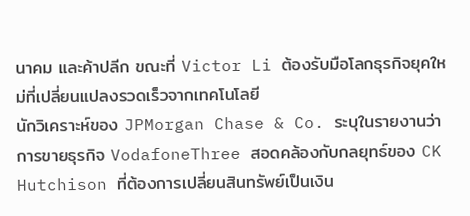นาคม และค้าปลีก ขณะที่ Victor Li ต้องรับมือโลกธุรกิจยุคใหม่ที่เปลี่ยนแปลงรวดเร็วจากเทคโนโลยี
นักวิเคราะห์ของ JPMorgan Chase & Co. ระบุในรายงานว่า การขายธุรกิจ VodafoneThree สอดคล้องกับกลยุทธ์ของ CK Hutchison ที่ต้องการเปลี่ยนสินทรัพย์เป็นเงิน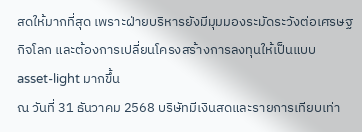สดให้มากที่สุด เพราะฝ่ายบริหารยังมีมุมมองระมัดระวังต่อเศรษฐกิจโลก และต้องการเปลี่ยนโครงสร้างการลงทุนให้เป็นแบบ asset-light มากขึ้น
ณ วันที่ 31 ธันวาคม 2568 บริษัทมีเงินสดและรายการเทียบเท่า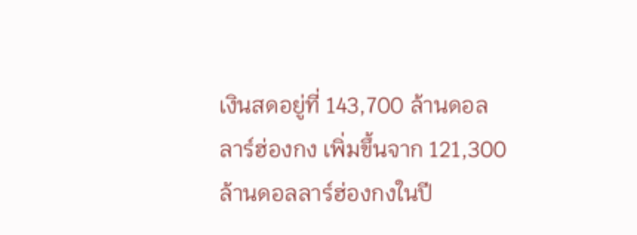เงินสดอยู่ที่ 143,700 ล้านดอลลาร์ฮ่องกง เพิ่มขึ้นจาก 121,300 ล้านดอลลาร์ฮ่องกงในปี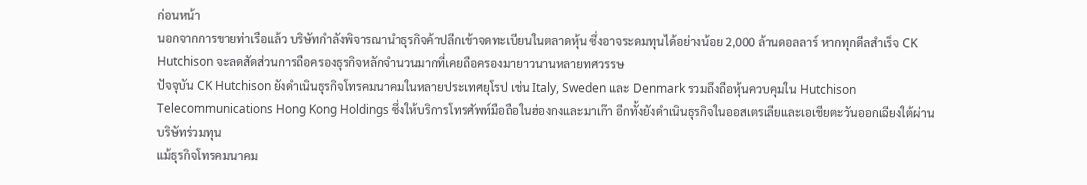ก่อนหน้า
นอกจากการขายท่าเรือแล้ว บริษัทกำลังพิจารณานำธุรกิจค้าปลีกเข้าจดทะเบียนในตลาดหุ้น ซึ่งอาจระดมทุนได้อย่างน้อย 2,000 ล้านดอลลาร์ หากทุกดีลสำเร็จ CK Hutchison จะลดสัดส่วนการถือครองธุรกิจหลักจำนวนมากที่เคยถือครองมายาวนานหลายทศวรรษ
ปัจจุบัน CK Hutchison ยังดำเนินธุรกิจโทรคมนาคมในหลายประเทศยุโรป เช่น Italy, Sweden และ Denmark รวมถึงถือหุ้นควบคุมใน Hutchison Telecommunications Hong Kong Holdings ซึ่งให้บริการโทรศัพท์มือถือในฮ่องกงและมาเก๊า อีกทั้งยังดำเนินธุรกิจในออสเตรเลียและเอเชียตะวันออกเฉียงใต้ผ่านบริษัทร่วมทุน
แม้ธุรกิจโทรคมนาคม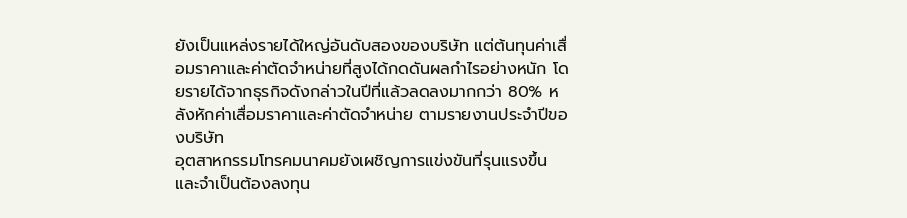ยังเป็นแหล่งรายได้ใหญ่อันดับสองของบริษัท แต่ต้นทุนค่าเสื่อมราคาและค่าตัดจำหน่ายที่สูงได้กดดันผลกำไรอย่างหนัก โดยรายได้จากธุรกิจดังกล่าวในปีที่แล้วลดลงมากกว่า 80% หลังหักค่าเสื่อมราคาและค่าตัดจำหน่าย ตามรายงานประจำปีของบริษัท
อุตสาหกรรมโทรคมนาคมยังเผชิญการแข่งขันที่รุนแรงขึ้น และจำเป็นต้องลงทุน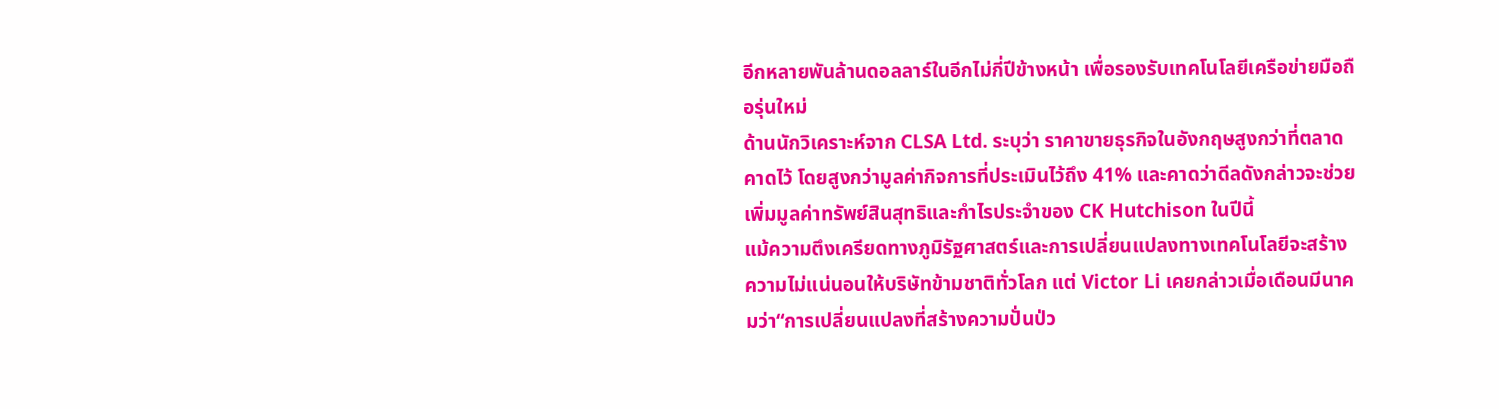อีกหลายพันล้านดอลลาร์ในอีกไม่กี่ปีข้างหน้า เพื่อรองรับเทคโนโลยีเครือข่ายมือถือรุ่นใหม่
ด้านนักวิเคราะห์จาก CLSA Ltd. ระบุว่า ราคาขายธุรกิจในอังกฤษสูงกว่าที่ตลาดคาดไว้ โดยสูงกว่ามูลค่ากิจการที่ประเมินไว้ถึง 41% และคาดว่าดีลดังกล่าวจะช่วยเพิ่มมูลค่าทรัพย์สินสุทธิและกำไรประจำของ CK Hutchison ในปีนี้
แม้ความตึงเครียดทางภูมิรัฐศาสตร์และการเปลี่ยนแปลงทางเทคโนโลยีจะสร้างความไม่แน่นอนให้บริษัทข้ามชาติทั่วโลก แต่ Victor Li เคยกล่าวเมื่อเดือนมีนาคมว่า“การเปลี่ยนแปลงที่สร้างความปั่นป่ว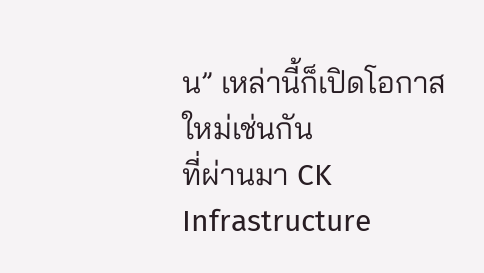น” เหล่านี้ก็เปิดโอกาสใหม่เช่นกัน
ที่ผ่านมา CK Infrastructure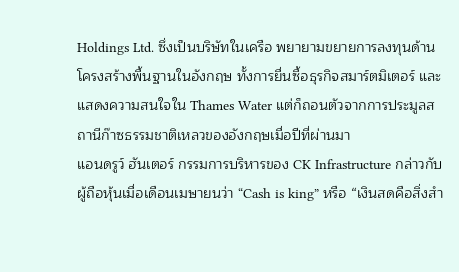Holdings Ltd. ซึ่งเป็นบริษัทในเครือ พยายามขยายการลงทุนด้านโครงสร้างพื้นฐานในอังกฤษ ทั้งการยื่นซื้อธุรกิจสมาร์ตมิเตอร์ และแสดงความสนใจใน Thames Water แต่ก็ถอนตัวจากการประมูลสถานีก๊าซธรรมชาติเหลวของอังกฤษเมื่อปีที่ผ่านมา
แอนดรูว์ ฮันเตอร์ กรรมการบริหารของ CK Infrastructure กล่าวกับผู้ถือหุ้นเมื่อเดือนเมษายนว่า “Cash is king” หรือ “เงินสดคือสิ่งสำ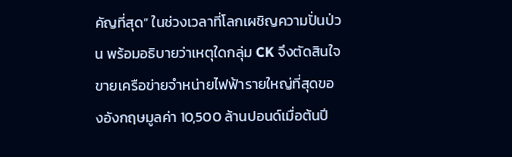คัญที่สุด” ในช่วงเวลาที่โลกเผชิญความปั่นป่วน พร้อมอธิบายว่าเหตุใดกลุ่ม CK จึงตัดสินใจขายเครือข่ายจำหน่ายไฟฟ้ารายใหญ่ที่สุดของอังกฤษมูลค่า 10,500 ล้านปอนด์เมื่อต้นปี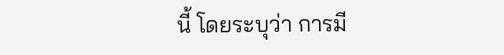นี้ โดยระบุว่า การมี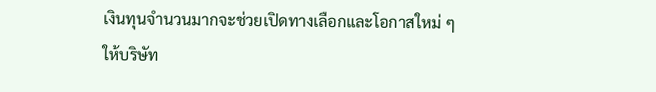เงินทุนจำนวนมากจะช่วยเปิดทางเลือกและโอกาสใหม่ ๆ ให้บริษัท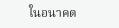ในอนาคต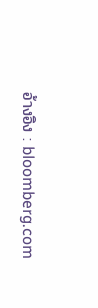อ้างอิง : bloomberg.com